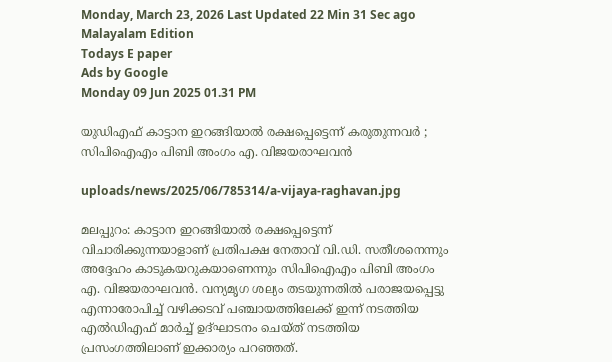Monday, March 23, 2026 Last Updated 22 Min 31 Sec ago Malayalam Edition
Todays E paper
Ads by Google
Monday 09 Jun 2025 01.31 PM

യുഡിഎഫ് കാട്ടാന ഇറങ്ങിയാല്‍ രക്ഷപ്പെട്ടെന്ന് കരുതുന്നവര്‍ ; സിപിഐഎം പിബി അംഗം എ. വിജയരാഘവന്‍

uploads/news/2025/06/785314/a-vijaya-raghavan.jpg

മലപ്പുറം: കാട്ടാന ഇറങ്ങിയാല്‍ രക്ഷപ്പെട്ടെന്ന് വിചാരിക്കുന്നയാളാണ് പ്രതിപക്ഷ നേതാവ് വി.ഡി. സതീശനെന്നും അദ്ദേഹം കാടുകയറുകയാണെന്നും സിപിഐഎം പിബി അംഗം എ. വിജയരാഘവന്‍. വന്യമൃഗ ശല്യം തടയുന്നതില്‍ പരാജയപ്പെട്ടു എന്നാരോപിച്ച് വഴിക്കടവ് പഞ്ചായത്തിലേക്ക് ഇന്ന് നടത്തിയ എല്‍ഡിഎഫ് മാര്‍ച്ച് ഉദ്ഘാടനം ചെയ്ത് നടത്തിയ പ്രസംഗത്തിലാണ് ഇക്കാര്യം പറഞ്ഞത്.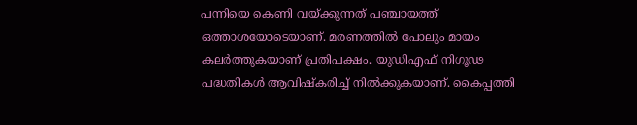പന്നിയെ കെണി വയ്ക്കുന്നത് പഞ്ചായത്ത് ഒത്താശയോടെയാണ്. മരണത്തില്‍ പോലും മായം കലര്‍ത്തുകയാണ് പ്രതിപക്ഷം. യുഡിഎഫ് നിഗൂഢ പദ്ധതികള്‍ ആവിഷ്‌കരിച്ച് നില്‍ക്കുകയാണ്. കൈപ്പത്തി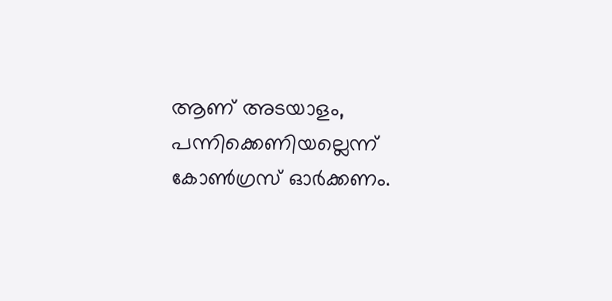ആണ് അടയാളം, പന്നിക്കെണിയല്ലെന്ന് കോണ്‍ഗ്രസ് ഓര്‍ക്കണം.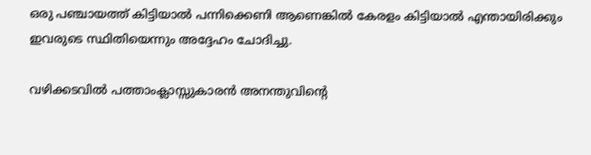ഒരു പഞ്ചായത്ത് കിട്ടിയാല്‍ പന്നിക്കെണി ആണെങ്കില്‍ കേരളം കിട്ടിയാല്‍ എന്തായിരിക്കും ഇവരുടെ സ്ഥിതിയെന്നും അദ്ദേഹം ചോദിച്ചു.

വഴിക്കടവില്‍ പത്താംക്ലാസ്സുകാരന്‍ അനന്തുവിന്റെ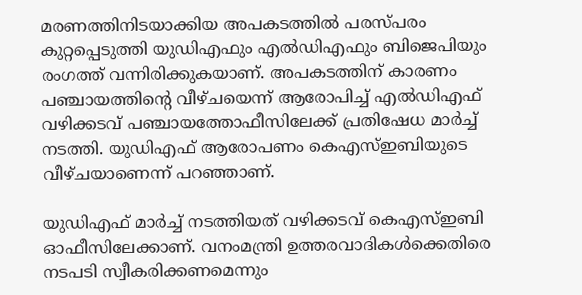മരണത്തിനിടയാക്കിയ അപകടത്തില്‍ പരസ്പരം കുറ്റപ്പെടുത്തി യുഡിഎഫും എല്‍ഡിഎഫും ബിജെപിയും രംഗത്ത് വന്നിരിക്കുകയാണ്. അപകടത്തിന് കാരണം പഞ്ചായത്തിന്റെ വീഴ്ചയെന്ന് ആരോപിച്ച് എല്‍ഡിഎഫ് വഴിക്കടവ് പഞ്ചായത്തോഫീസിലേക്ക് പ്രതിഷേധ മാര്‍ച്ച് നടത്തി. യുഡിഎഫ് ആരോപണം കെഎസ്ഇബിയുടെ വീഴ്ചയാണെന്ന് പറഞ്ഞാണ്.

യുഡിഎഫ് മാര്‍ച്ച് നടത്തിയത് വഴിക്കടവ് കെഎസ്ഇബി ഓഫീസിലേക്കാണ്. വനംമന്ത്രി ഉത്തരവാദികള്‍ക്കെതിരെ നടപടി സ്വീകരിക്കണമെന്നും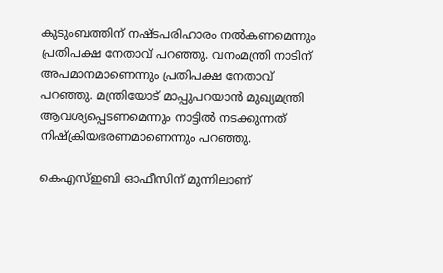കുടുംബത്തിന് നഷ്ടപരിഹാരം നല്‍കണമെന്നും പ്രതിപക്ഷ നേതാവ് പറഞ്ഞു. വനംമന്ത്രി നാടിന് അപമാനമാണെന്നും പ്രതിപക്ഷ നേതാവ് പറഞ്ഞു. മന്ത്രിയോട് മാപ്പുപറയാന്‍ മുഖ്യമന്ത്രി ആവശ്യപ്പെടണമെന്നും നാട്ടില്‍ നടക്കുന്നത് നിഷ്‌ക്രിയഭരണമാണെന്നും പറഞ്ഞു.

കെഎസ്ഇബി ഓഫീസിന് മുന്നിലാണ്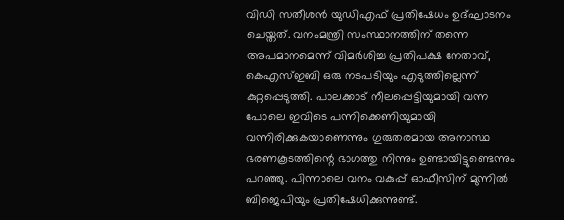വിഡി സതീശന്‍ യുഡിഎഫ് പ്രതിഷേധം ഉദ്ഘാടനം ചെയ്തത്. വനംമന്ത്രി സംസ്ഥാനത്തിന് തന്നെ അപമാനമെന്ന് വിമര്‍ശിച്ച പ്രതിപക്ഷ നേതാവ്, കെഎസ്ഇബി ഒരു നടപടിയും എടുത്തില്ലെന്ന് കുറ്റപ്പെടുത്തി. പാലക്കാട് നീലപ്പെട്ടിയുമായി വന്ന പോലെ ഇവിടെ പന്നിക്കെണിയുമായി വന്നിരിക്കുകയാണെന്നും ഗുരുതരമായ അനാസ്ഥ ഭരണകൂടത്തിന്റെ ഭാഗത്തു നിന്നും ഉണ്ടായിട്ടുണ്ടെന്നും പറഞ്ഞു. പിന്നാലെ വനം വകുപ്പ് ഓഫീസിന് മുന്നില്‍ ബിജെപിയും പ്രതിഷേധിക്കുന്നുണ്ട്.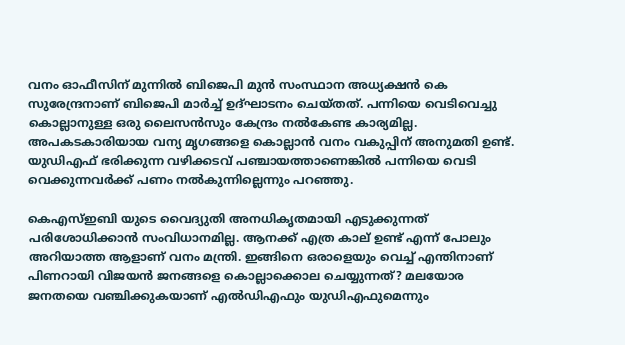വനം ഓഫീസിന് മുന്നില്‍ ബിജെപി മുന്‍ സംസ്ഥാന അധ്യക്ഷന്‍ കെ സുരേന്ദ്രനാണ് ബിജെപി മാര്‍ച്ച് ഉദ്ഘാടനം ചെയ്തത്. പന്നിയെ വെടിവെച്ചു കൊല്ലാനുള്ള ഒരു ലൈസന്‍സും കേന്ദ്രം നല്‍കേണ്ട കാര്യമില്ല. അപകടകാരിയായ വന്യ മൃഗങ്ങളെ കൊല്ലാന്‍ വനം വകുപ്പിന് അനുമതി ഉണ്ട്. യുഡിഎഫ് ഭരിക്കുന്ന വഴിക്കടവ് പഞ്ചായത്താണെങ്കില്‍ പന്നിയെ വെടി വെക്കുന്നവര്‍ക്ക് പണം നല്‍കുന്നില്ലെന്നും പറഞ്ഞു.

കെഎസ്ഇബി യുടെ വൈദ്യുതി അനധികൃതമായി എടുക്കുന്നത് പരിശോധിക്കാന്‍ സംവിധാനമില്ല. ആനക്ക് എത്ര കാല് ഉണ്ട് എന്ന് പോലും അറിയാത്ത ആളാണ് വനം മന്ത്രി. ഇങ്ങിനെ ഒരാളെയും വെച്ച് എന്തിനാണ് പിണറായി വിജയന്‍ ജനങ്ങളെ കൊല്ലാക്കൊല ചെയ്യുന്നത്? മലയോര ജനതയെ വഞ്ചിക്കുകയാണ് എല്‍ഡിഎഫും യുഡിഎഫുമെന്നും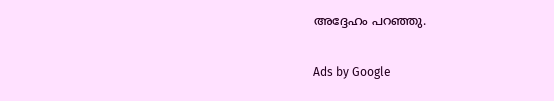അദ്ദേഹം പറഞ്ഞു.

Ads by Google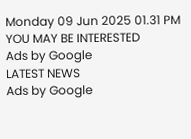Monday 09 Jun 2025 01.31 PM
YOU MAY BE INTERESTED
Ads by Google
LATEST NEWS
Ads by Google